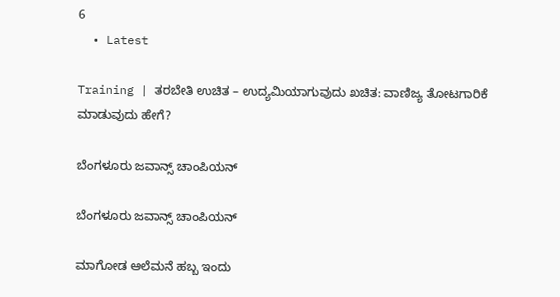6
  • Latest

Training | ತರಬೇತಿ ಉಚಿತ – ಉದ್ಯಮಿಯಾಗುವುದು ಖಚಿತ: ವಾಣಿಜ್ಯ ತೋಟಗಾರಿಕೆ ಮಾಡುವುದು ಹೇಗೆ?

ಬೆಂಗಳೂರು ಜವಾನ್ಸ್ ಚಾಂಪಿಯನ್

ಬೆಂಗಳೂರು ಜವಾನ್ಸ್ ಚಾಂಪಿಯನ್

ಮಾಗೋಡ ಆಲೆಮನೆ ಹಬ್ಬ ಇಂದು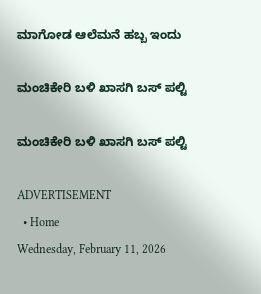ಮಾಗೋಡ ಆಲೆಮನೆ ಹಬ್ಬ ಇಂದು

ಮಂಚಿಕೇರಿ‌ ಬಳಿ ಖಾಸಗಿ ಬಸ್ ಪಲ್ಟಿ

ಮಂಚಿಕೇರಿ‌ ಬಳಿ ಖಾಸಗಿ ಬಸ್ ಪಲ್ಟಿ

ADVERTISEMENT
  • Home
Wednesday, February 11, 2026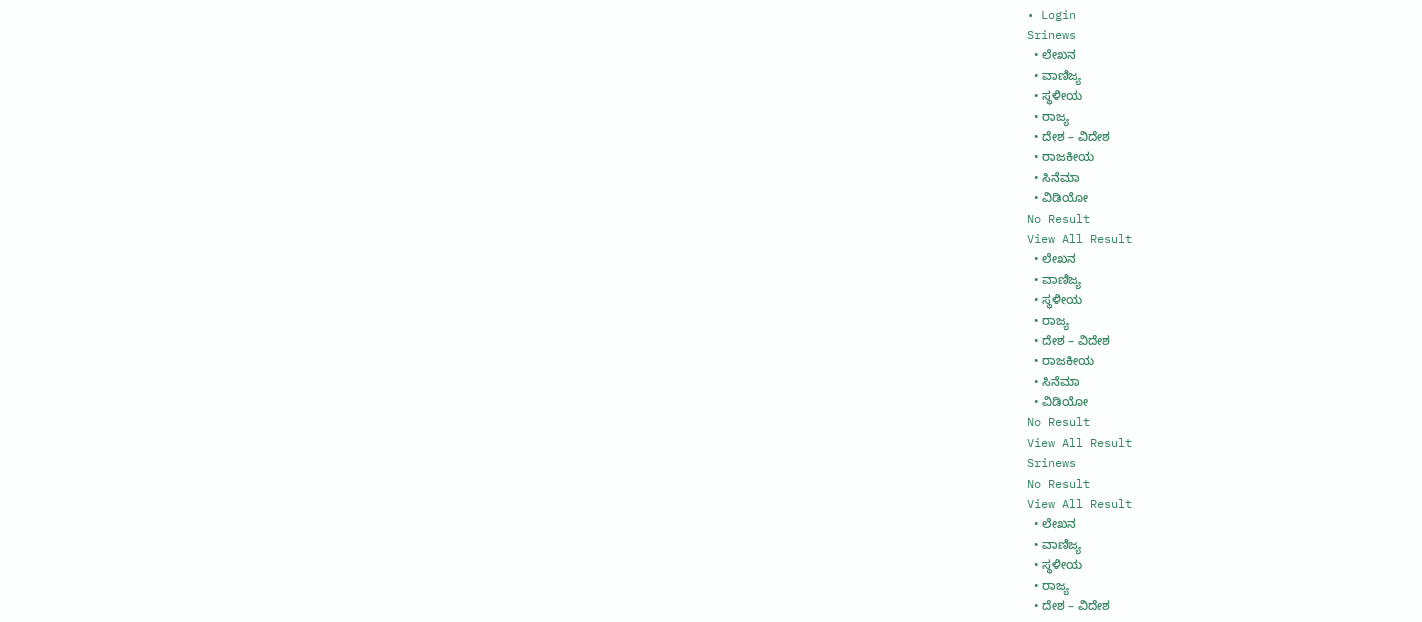• Login
Srinews
  • ಲೇಖನ
  • ವಾಣಿಜ್ಯ
  • ಸ್ಥಳೀಯ
  • ರಾಜ್ಯ
  • ದೇಶ – ವಿದೇಶ
  • ರಾಜಕೀಯ
  • ಸಿನೆಮಾ
  • ವಿಡಿಯೋ
No Result
View All Result
  • ಲೇಖನ
  • ವಾಣಿಜ್ಯ
  • ಸ್ಥಳೀಯ
  • ರಾಜ್ಯ
  • ದೇಶ – ವಿದೇಶ
  • ರಾಜಕೀಯ
  • ಸಿನೆಮಾ
  • ವಿಡಿಯೋ
No Result
View All Result
Srinews
No Result
View All Result
  • ಲೇಖನ
  • ವಾಣಿಜ್ಯ
  • ಸ್ಥಳೀಯ
  • ರಾಜ್ಯ
  • ದೇಶ – ವಿದೇಶ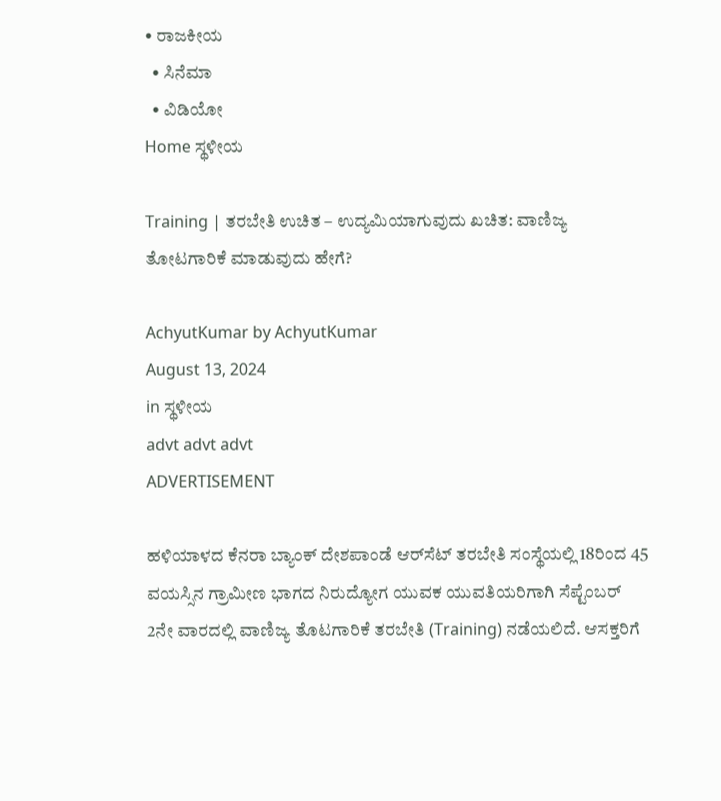• ರಾಜಕೀಯ
  • ಸಿನೆಮಾ
  • ವಿಡಿಯೋ
Home ಸ್ಥಳೀಯ

Training | ತರಬೇತಿ ಉಚಿತ – ಉದ್ಯಮಿಯಾಗುವುದು ಖಚಿತ: ವಾಣಿಜ್ಯ ತೋಟಗಾರಿಕೆ ಮಾಡುವುದು ಹೇಗೆ?

AchyutKumar by AchyutKumar
August 13, 2024
in ಸ್ಥಳೀಯ
advt advt advt
ADVERTISEMENT

ಹಳಿಯಾಳದ ಕೆನರಾ ಬ್ಯಾಂಕ್ ದೇಶಪಾಂಡೆ ಆರ್‌ಸೆಟ್ ತರಬೇತಿ ಸಂಸ್ಥೆಯಲ್ಲಿ 18ರಿಂದ 45 ವಯಸ್ಸಿನ ಗ್ರಾಮೀಣ ಭಾಗದ ನಿರುದ್ಯೋಗ ಯುವಕ ಯುವತಿಯರಿಗಾಗಿ ಸೆಪ್ಟೆಂಬರ್ 2ನೇ ವಾರದಲ್ಲಿ ವಾಣಿಜ್ಯ ತೊಟಗಾರಿಕೆ ತರಬೇತಿ (Training) ನಡೆಯಲಿದೆ. ಆಸಕ್ತರಿಗೆ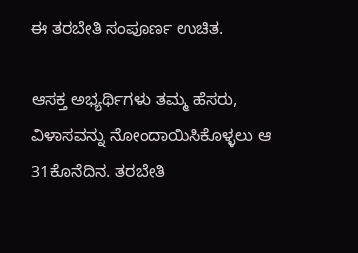ಈ ತರಬೇತಿ ಸಂಪೂರ್ಣ ಉಚಿತ.

ಆಸಕ್ತ ಅಭ್ಯರ್ಥಿಗಳು ತಮ್ಮ ಹೆಸರು, ವಿಳಾಸವನ್ನು ನೋಂದಾಯಿಸಿಕೊಳ್ಳಲು ಆ 31ಕೊನೆದಿನ. ತರಬೇತಿ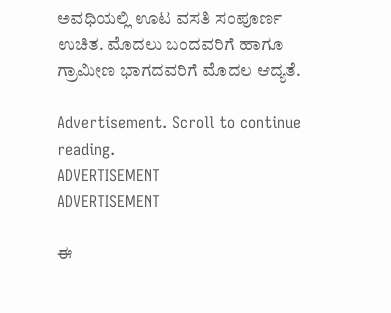ಅವಧಿಯಲ್ಲಿ ಊಟ ವಸತಿ ಸಂಪೂರ್ಣ ಉಚಿತ. ಮೊದಲು ಬಂದವರಿಗೆ ಹಾಗೂ ಗ್ರಾಮೀಣ ಭಾಗದವರಿಗೆ ಮೊದಲ ಆದ್ಯತೆ.

Advertisement. Scroll to continue reading.
ADVERTISEMENT
ADVERTISEMENT

ಈ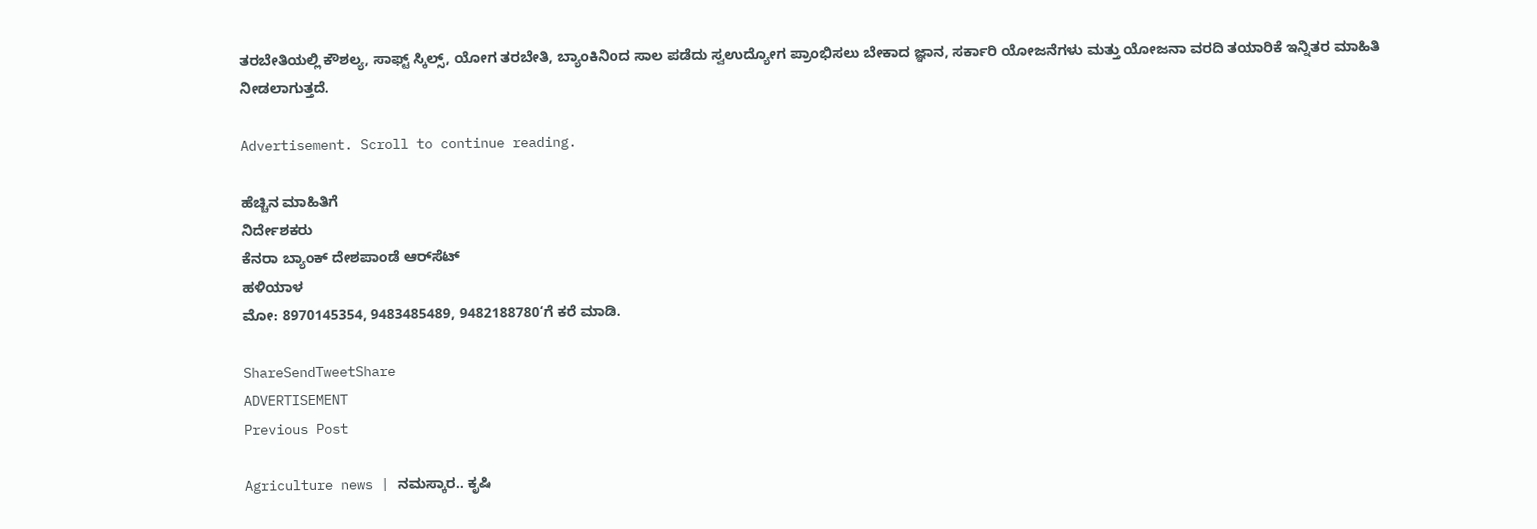ತರಬೇತಿಯಲ್ಲಿ ಕೌಶಲ್ಯ, ಸಾಫ್ಟ್ ಸ್ಕಿಲ್ಸ್, ಯೋಗ ತರಬೇತಿ, ಬ್ಯಾಂಕಿನಿoದ ಸಾಲ ಪಡೆದು ಸ್ವಉದ್ಯೋಗ ಪ್ರಾಂಭಿಸಲು ಬೇಕಾದ ಜ್ಞಾನ, ಸರ್ಕಾರಿ ಯೋಜನೆಗಳು ಮತ್ತು ಯೋಜನಾ ವರದಿ ತಯಾರಿಕೆ ಇನ್ನಿತರ ಮಾಹಿತಿ ನೀಡಲಾಗುತ್ತದೆ.

Advertisement. Scroll to continue reading.

ಹೆಚ್ಚಿನ ಮಾಹಿತಿಗೆ
ನಿರ್ದೇಶಕರು
ಕೆನರಾ ಬ್ಯಾಂಕ್ ದೇಶಪಾಂಡೆ ಆರ್‌ಸೆಟ್
ಹಳಿಯಾಳ
ಮೋ: 8970145354, 9483485489, 9482188780‘ಗೆ ಕರೆ ಮಾಡಿ.

ShareSendTweetShare
ADVERTISEMENT
Previous Post

Agriculture news | ನಮಸ್ಕಾರ.. ಕೃಷಿ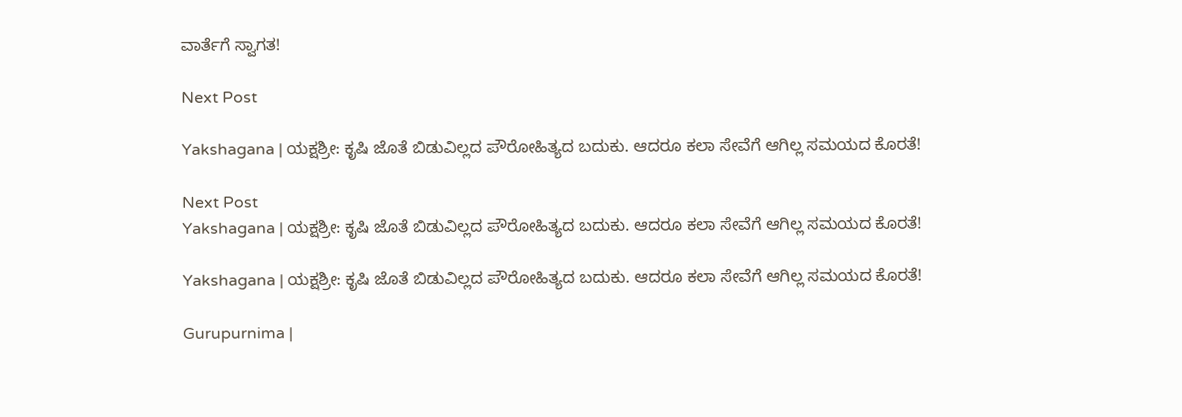ವಾರ್ತೆಗೆ ಸ್ವಾಗತ!

Next Post

Yakshagana | ಯಕ್ಷಶ್ರೀ: ಕೃಷಿ ಜೊತೆ ಬಿಡುವಿಲ್ಲದ ಪೌರೋಹಿತ್ಯದ ಬದುಕು. ಆದರೂ ಕಲಾ ಸೇವೆಗೆ ಆಗಿಲ್ಲ ಸಮಯದ ಕೊರತೆ!

Next Post
Yakshagana | ಯಕ್ಷಶ್ರೀ: ಕೃಷಿ ಜೊತೆ ಬಿಡುವಿಲ್ಲದ ಪೌರೋಹಿತ್ಯದ ಬದುಕು. ಆದರೂ ಕಲಾ ಸೇವೆಗೆ ಆಗಿಲ್ಲ ಸಮಯದ ಕೊರತೆ!

Yakshagana | ಯಕ್ಷಶ್ರೀ: ಕೃಷಿ ಜೊತೆ ಬಿಡುವಿಲ್ಲದ ಪೌರೋಹಿತ್ಯದ ಬದುಕು. ಆದರೂ ಕಲಾ ಸೇವೆಗೆ ಆಗಿಲ್ಲ ಸಮಯದ ಕೊರತೆ!

Gurupurnima |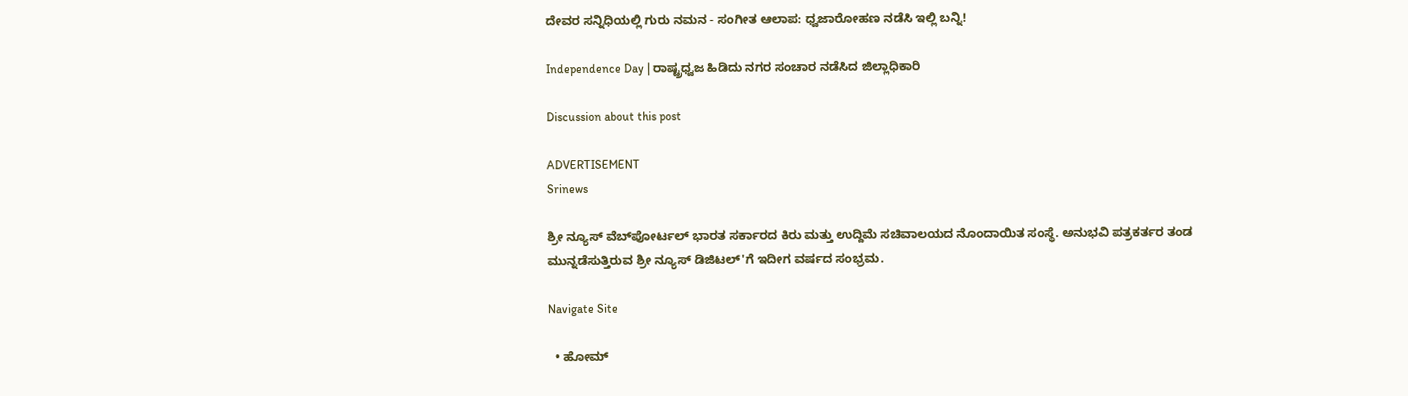ದೇವರ ಸನ್ನಿಧಿಯಲ್ಲಿ ಗುರು ನಮನ - ಸಂಗೀತ ಆಲಾಪ: ಧ್ವಜಾರೋಹಣ ನಡೆಸಿ ಇಲ್ಲಿ ಬನ್ನಿ!

Independence Day | ರಾಷ್ಟ್ರಧ್ವಜ ಹಿಡಿದು ನಗರ ಸಂಚಾರ ನಡೆಸಿದ ಜಿಲ್ಲಾಧಿಕಾರಿ

Discussion about this post

ADVERTISEMENT
Srinews

ಶ್ರೀ ನ್ಯೂಸ್ ವೆಬ್‌ಪೋರ್ಟಲ್ ಭಾರತ ಸರ್ಕಾರದ ಕಿರು ಮತ್ತು ಉದ್ದಿಮೆ ಸಚಿವಾಲಯದ ನೊಂದಾಯಿತ ಸಂಸ್ಥೆ. ಅನುಭವಿ ಪತ್ರಕರ್ತರ ತಂಡ ಮುನ್ನಡೆಸುತ್ತಿರುವ ಶ್ರೀ ನ್ಯೂಸ್ ಡಿಜಿಟಲ್'ಗೆ ಇದೀಗ ವರ್ಷದ ಸಂಭ್ರಮ.

Navigate Site

  • ಹೋಮ್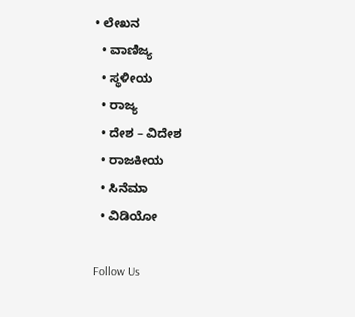• ಲೇಖನ
  • ವಾಣಿಜ್ಯ
  • ಸ್ಥಳೀಯ
  • ರಾಜ್ಯ
  • ದೇಶ – ವಿದೇಶ
  • ರಾಜಕೀಯ
  • ಸಿನೆಮಾ
  • ವಿಡಿಯೋ

Follow Us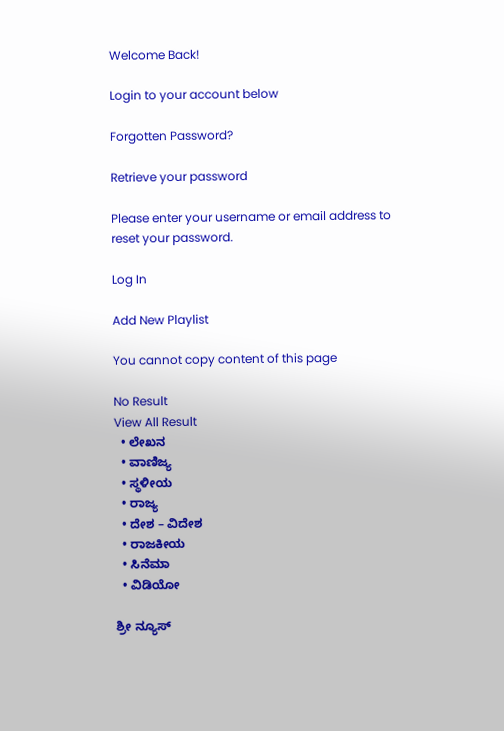Welcome Back!

Login to your account below

Forgotten Password?

Retrieve your password

Please enter your username or email address to reset your password.

Log In

Add New Playlist

You cannot copy content of this page

No Result
View All Result
  • ಲೇಖನ
  • ವಾಣಿಜ್ಯ
  • ಸ್ಥಳೀಯ
  • ರಾಜ್ಯ
  • ದೇಶ – ವಿದೇಶ
  • ರಾಜಕೀಯ
  • ಸಿನೆಮಾ
  • ವಿಡಿಯೋ

ಶ್ರೀ ನ್ಯೂಸ್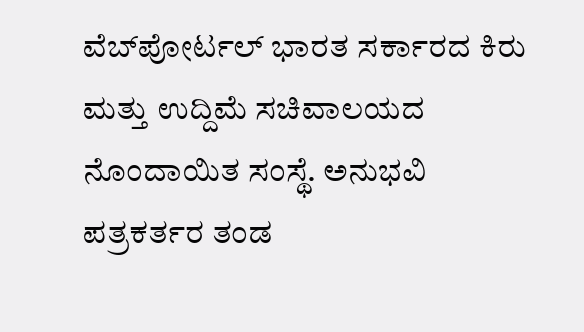ವೆಬ್‌ಪೋರ್ಟಲ್ ಭಾರತ ಸರ್ಕಾರದ ಕಿರು ಮತ್ತು ಉದ್ದಿಮೆ ಸಚಿವಾಲಯದ ನೊಂದಾಯಿತ ಸಂಸ್ಥೆ. ಅನುಭವಿ ಪತ್ರಕರ್ತರ ತಂಡ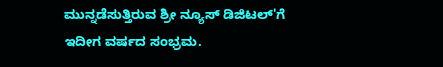ಮುನ್ನಡೆಸುತ್ತಿರುವ ಶ್ರೀ ನ್ಯೂಸ್ ಡಿಜಿಟಲ್'ಗೆ ಇದೀಗ ವರ್ಷದ ಸಂಭ್ರಮ.